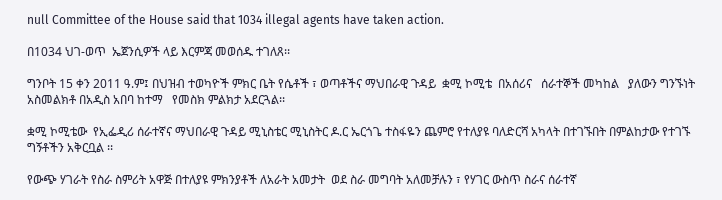null Committee of the House said that 1034 illegal agents have taken action.

በ1034 ህገ-ወጥ  ኤጀንሲዎች ላይ እርምጃ መወሰዱ ተገለጸ፡፡

ግንቦት 15 ቀን 2011 ዓ.ም፤ በህዝብ ተወካዮች ምክር ቤት የሴቶች ፣ ወጣቶችና ማህበራዊ ጉዳይ  ቋሚ ኮሚቴ  በአሰሪና   ሰራተኞች መካከል   ያለውን ግንኙነት አስመልክቶ በአዲስ አበባ ከተማ   የመስክ ምልክታ አደርጓል፡፡

ቋሚ ኮሚቴው  የኢፌዲሪ ሰራተኛና ማህበራዊ ጉዳይ ሚኒስቴር ሚኒስትር ዶ.ር ኤርጎጌ ተስፋዬን ጨምሮ የተለያዩ ባለድርሻ አካላት በተገኙበት በምልከታው የተገኙ ግኝቶችን አቅርቧል ፡፡

የውጭ ሃገራት የስራ ስምሪት አዋጅ በተለያዩ ምክንያቶች ለአራት አመታት  ወደ ስራ መግባት አለመቻሉን ፣ የሃገር ውስጥ ስራና ሰራተኛ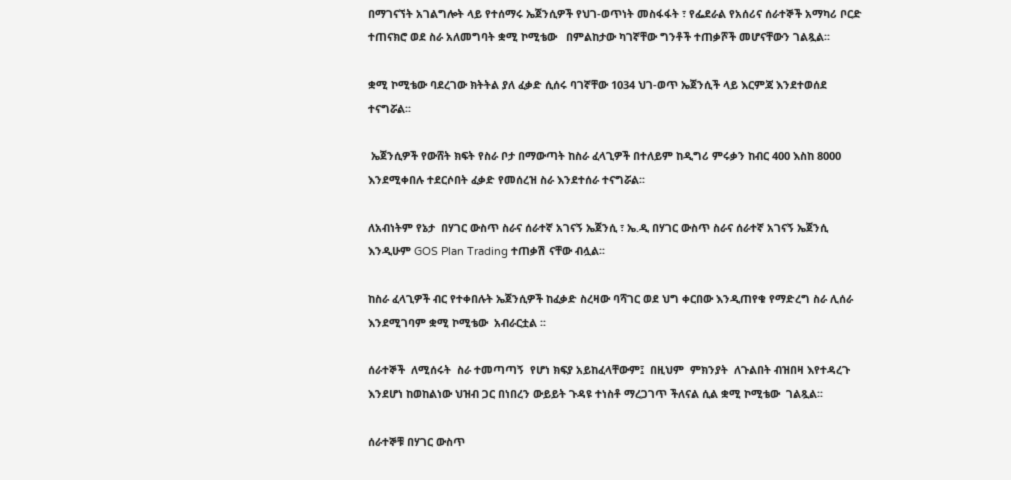በማገናኘት አገልግሎት ላይ የተሰማሩ ኤጀንሲዎች የህገ-ወጥነት መስፋፋት ፣ የፌደራል የአሰሪና ሰራተኞች አማካሪ ቦርድ ተጠናክሮ ወደ ስራ አለመግባት ቋሚ ኮሚቴው   በምልከታው ካገኛቸው ግንቶች ተጠቃሾች መሆናቸውን ገልጿል፡፡

ቋሚ ኮሚቴው ባደረገው ክትትል ያለ ፈቃድ ሲሰሩ ባገኛቸው 1034 ህገ-ወጥ ኤጀንሲች ላይ እርምጃ እንደተወሰደ ተናግሯል፡፡

 ኤጀንሲዎች የውሸት ክፍት የስራ ቦታ በማውጣት ከስራ ፈላጊዎች በተለይም ከዲግሪ ምሩቃን ከብር 400 እስከ 8000 እንደሚቀበሉ ተደርሶበት ፈቃድ የመሰረዝ ስራ እንደተሰራ ተናግሯል፡፡

ለአብነትም የኔታ  በሃገር ውስጥ ስራና ሰራተኛ አገናኝ ኤጀንሲ ፣ ኤ.ዲ በሃገር ውስጥ ስራና ሰራተኛ አገናኝ ኤጀንሲ እንዲሁም GOS Plan Trading ተጠቃሽ ናቸው ብሏል፡፡

ከስራ ፈላጊዎች ብር የተቀበሉት ኤጀንሲዎች ከፈቃድ ስረዛው ባሻገር ወደ ህግ ቀርበው እንዲጠየቁ የማድረግ ስራ ሊሰራ እንደሚገባም ቋሚ ኮሚቴው  አብራርቷል ፡፡

ሰራተኞች  ለሚሰሩት  ስራ ተመጣጣኝ  የሆነ ክፍያ አይከፈላቸውም፤  በዚህም  ምክንያት  ለጉልበት ብዝበዛ እየተዳረጉ እንደሆነ ከወከልነው ህዝብ ጋር በነበረን ውይይት ጉዳዩ ተነስቶ ማረጋገጥ ችለናል ሲል ቋሚ ኮሚቴው  ገልጿል፡፡

ሰራተኞቹ በሃገር ውስጥ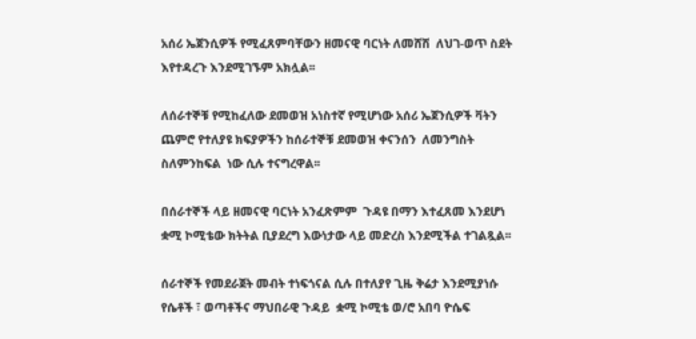አሰሪ ኤጀንሲዎች የሚፈጸምባቸውን ዘመናዊ ባርነት ለመሸሽ  ለህገ-ወጥ ስደት እየተዳረጉ እንደሚገኙም አክሏል፡፡

ለሰራተኞቹ የሚከፈለው ደመወዝ አነስተኛ የሚሆነው አሰሪ ኤጀንሲዎች ቫትን ጨምሮ የተለያዩ ክፍያዎችን ከሰራተኞቹ ደመወዝ ቀናንሰን  ለመንግስት ስለምንከፍል  ነው ሲሉ ተናግረዋል፡፡

በሰራተኞች ላይ ዘመናዊ ባርነት አንፈጽምም  ጉዳዩ በማን እተፈጸመ እንደሆነ ቋሚ ኮሚቴው ክትትል ቢያደረግ እውነታው ላይ መድረስ እንደሚችል ተገልጿል፡፡

ሰራተኞች የመደራጀት መብት ተነፍጎናል ሲሉ በተለያየ ጊዜ ቅሬታ እንደሚያነሱ የሴቶች ፣ ወጣቶችና ማህበራዊ ጉዳይ  ቋሚ ኮሚቴ ወ/ሮ አበባ ዮሴፍ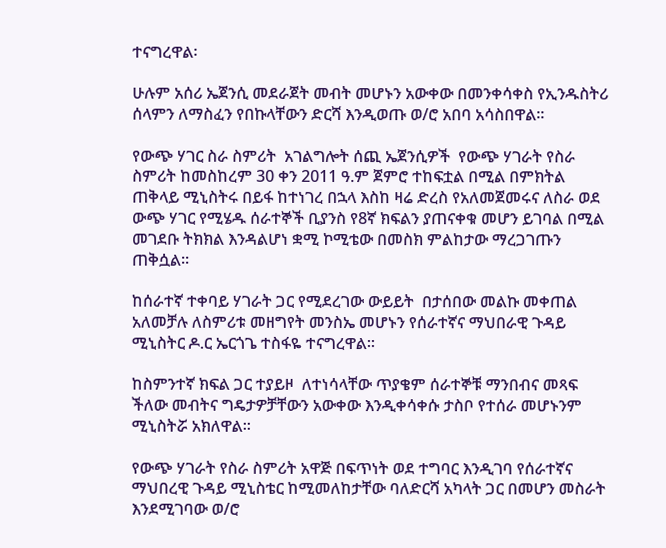ተናግረዋል፡

ሁሉም አሰሪ ኤጀንሲ መደራጀት መብት መሆኑን አውቀው በመንቀሳቀስ የኢንዱስትሪ ሰላምን ለማስፈን የበኩላቸውን ድርሻ እንዲወጡ ወ/ሮ አበባ አሳስበዋል፡፡

የውጭ ሃገር ስራ ስምሪት  አገልግሎት ሰጪ ኤጀንሲዎች  የውጭ ሃገራት የስራ ስምሪት ከመስከረም 30 ቀን 2011 ዓ.ም ጀምሮ ተከፍቷል በሚል በምክትል ጠቅላይ ሚኒስትሩ በይፋ ከተነገረ በኋላ እስከ ዛሬ ድረስ የአለመጀመሩና ለስራ ወደ ውጭ ሃገር የሚሄዱ ሰራተኞች ቢያንስ የ8ኛ ክፍልን ያጠናቀቁ መሆን ይገባል በሚል መገደቡ ትክክል እንዳልሆነ ቋሚ ኮሚቴው በመስክ ምልከታው ማረጋገጡን ጠቅሷል፡፡

ከሰራተኛ ተቀባይ ሃገራት ጋር የሚደረገው ውይይት  በታሰበው መልኩ መቀጠል አለመቻሉ ለስምሪቱ መዘግየት መንስኤ መሆኑን የሰራተኛና ማህበራዊ ጉዳይ ሚኒስትር ዶ.ር ኤርጎጌ ተስፋዬ ተናግረዋል፡፡

ከስምንተኛ ክፍል ጋር ተያይዞ  ለተነሳላቸው ጥያቄም ሰራተኞቹ ማንበብና መጻፍ ችለው መብትና ግዴታዎቻቸውን አውቀው እንዲቀሳቀሱ ታስቦ የተሰራ መሆኑንም  ሚኒስትሯ አክለዋል፡፡

የውጭ ሃገራት የስራ ስምሪት አዋጅ በፍጥነት ወደ ተግባር እንዲገባ የሰራተኛና ማህበረዊ ጉዳይ ሚኒስቴር ከሚመለከታቸው ባለድርሻ አካላት ጋር በመሆን መስራት እንደሚገባው ወ/ሮ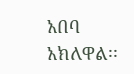አበባ አክለዋል፡፡